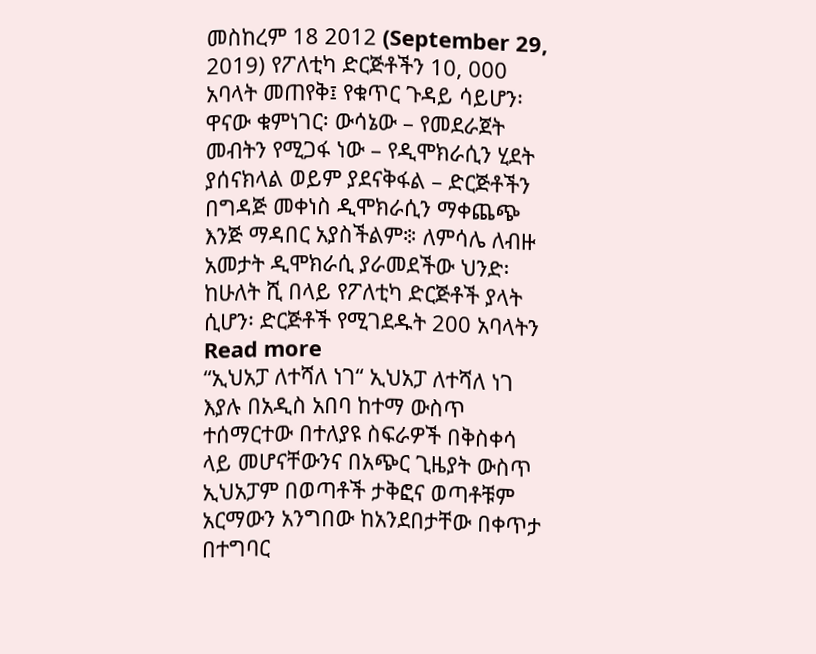መስከረም 18 2012 (September 29, 2019) የፖለቲካ ድርጅቶችን 10, 000 አባላት መጠየቅ፤ የቁጥር ጉዳይ ሳይሆን፡ ዋናው ቁምነገር፡ ውሳኔው – የመደራጀት መብትን የሚጋፋ ነው – የዲሞክራሲን ሂደት ያሰናክላል ወይም ያደናቅፋል – ድርጅቶችን በግዳጅ መቀነስ ዲሞክራሲን ማቀጨጭ እንጅ ማዳበር አያስችልም፨ ለምሳሌ ለብዙ አመታት ዲሞክራሲ ያራመደችው ህንድ፡ ከሁለት ሺ በላይ የፖለቲካ ድርጅቶች ያላት ሲሆን፡ ድርጅቶች የሚገደዱት 200 አባላትን Read more
“ኢህአፓ ለተሻለ ነገ“ ኢህአፓ ለተሻለ ነገ እያሉ በአዲስ አበባ ከተማ ውስጥ ተሰማርተው በተለያዩ ስፍራዎች በቅስቀሳ ላይ መሆናቸውንና በአጭር ጊዜያት ውስጥ ኢህአፓም በወጣቶች ታቅፎና ወጣቶቹም አርማውን አንግበው ከአንደበታቸው በቀጥታ በተግባር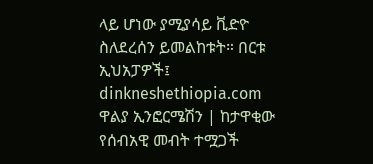ላይ ሆነው ያሚያሳይ ቪድዮ ስለደረሰን ይመልከቱት። በርቱ ኢህአፓዎች፤ dinkneshethiopia.com
ዋልያ ኢንፎርሜሽን | ከታዋቂው የሰብአዊ መብት ተሟጋች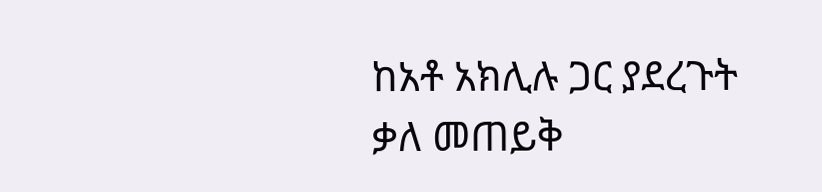ከአቶ አክሊሉ ጋር ያደረጉት ቃለ መጠይቅ